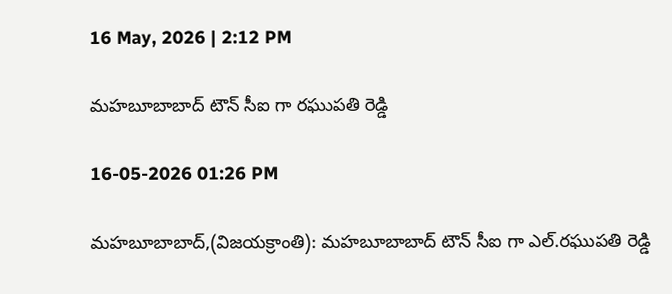16 May, 2026 | 2:12 PM

మహబూబాబాద్ టౌన్ సీఐ గా రఘుపతి రెడ్డి

16-05-2026 01:26 PM

మహబూబాబాద్,(విజయక్రాంతి): మహబూబాబాద్ టౌన్ సీఐ గా ఎల్.రఘుపతి రెడ్డి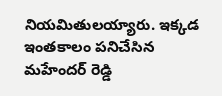నియమితులయ్యారు. ఇక్కడ ఇంతకాలం పనిచేసిన మహేందర్ రెడ్డి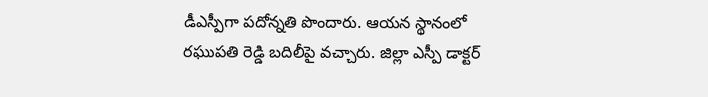డీఎస్పీగా పదోన్నతి పొందారు. ఆయన స్థానంలో రఘుపతి రెడ్డి బదిలీపై వచ్చారు. జిల్లా ఎస్పీ డాక్టర్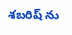శబరిష్ ను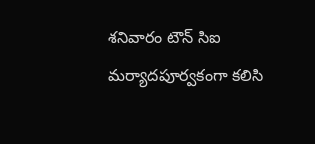శనివారం టౌన్ సిఐ మర్యాదపూర్వకంగా కలిసి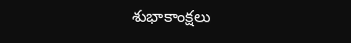శుభాకాంక్షలు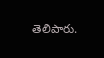తెలిపారు.